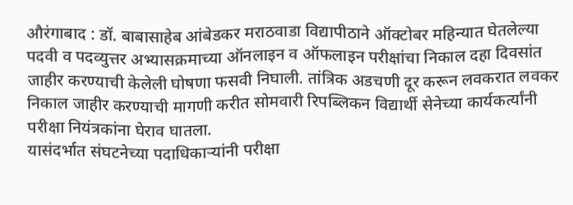औरंगाबाद : डॉ. बाबासाहेब आंबेडकर मराठवाडा विद्यापीठाने ऑक्टोबर महिन्यात घेतलेल्या पदवी व पदव्युत्तर अभ्यासक्रमाच्या ऑनलाइन व ऑफलाइन परीक्षांचा निकाल दहा दिवसांत जाहीर करण्याची केलेली घोषणा फसवी निघाली. तांत्रिक अडचणी दूर करून लवकरात लवकर निकाल जाहीर करण्याची मागणी करीत सोमवारी रिपब्लिकन विद्यार्थी सेनेच्या कार्यकर्त्यांनी परीक्षा नियंत्रकांना घेराव घातला.
यासंदर्भात संघटनेच्या पदाधिकाऱ्यांनी परीक्षा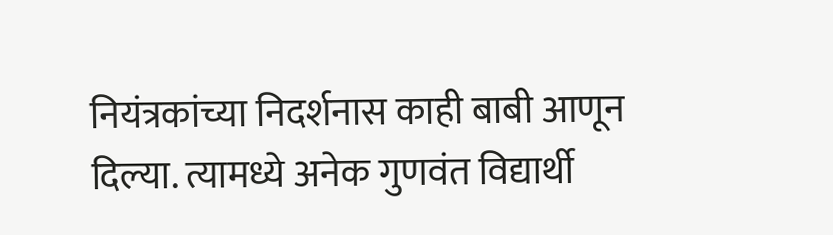नियंत्रकांच्या निदर्शनास काही बाबी आणून दिल्या. त्यामध्ये अनेक गुणवंत विद्यार्थी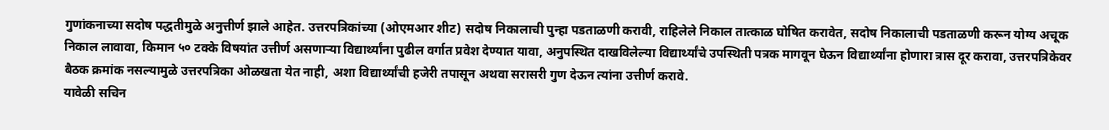गुणांकनाच्या सदोष पद्धतीमुळे अनुत्तीर्ण झाले आहेत. उत्तरपत्रिकांच्या (ओएमआर शीट) सदोष निकालाची पुन्हा पडताळणी करावी, राहिलेले निकाल तात्काळ घोषित करावेत, सदोष निकालाची पडताळणी करून योग्य अचूक निकाल लावावा, किमान ५० टक्के विषयांत उत्तीर्ण असणाऱ्या विद्यार्थ्यांना पुढील वर्गात प्रवेश देण्यात यावा, अनुपस्थित दाखविलेल्या विद्यार्थ्यांचे उपस्थिती पत्रक मागवून घेऊन विद्यार्थ्यांना होणारा त्रास दूर करावा, उत्तरपत्रिकेवर बैठक क्रमांक नसल्यामुळे उत्तरपत्रिका ओळखता येत नाही, अशा विद्यार्थ्यांची हजेरी तपासून अथवा सरासरी गुण देऊन त्यांना उत्तीर्ण करावे.
यावेळी सचिन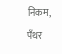निकम, पँथर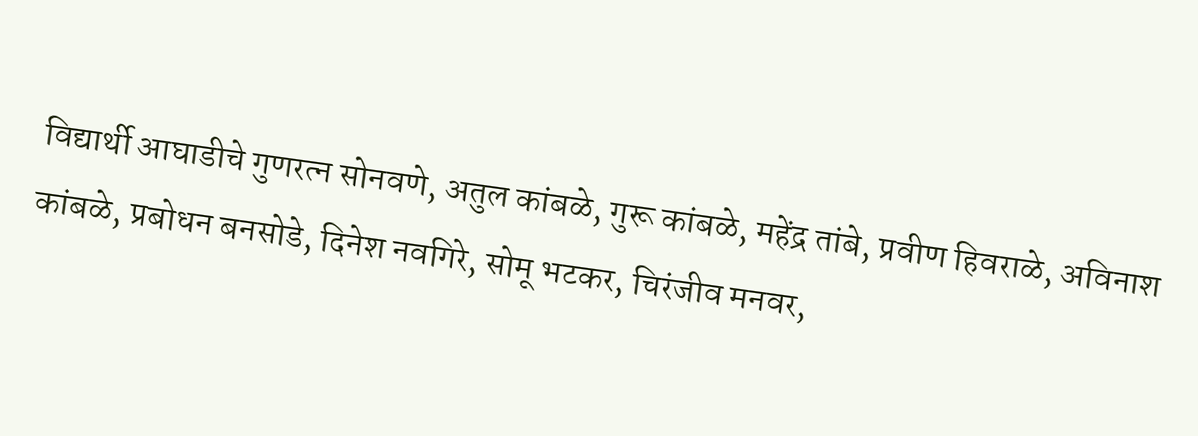विद्यार्थी आघाडीचे गुणरत्न सोनवणे, अतुल कांबळे, गुरू कांबळे, महेंद्र तांबे, प्रवीण हिवराळे, अविनाश कांबळे, प्रबोधन बनसोडे, दिनेश नवगिरे, सोमू भटकर, चिरंजीव मनवर,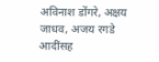अविनाश डोंगरे, अक्षय जाधव, अजय रगडे आदींसह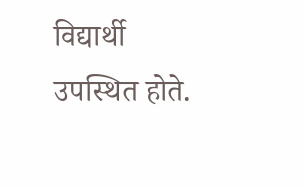विद्यार्थी उपस्थित होते.